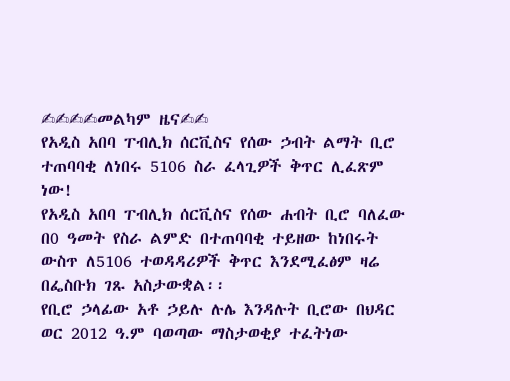✍✍✍✍መልካም ዜና✍✍
የአዲስ አበባ ፐብሊክ ሰርቪስና የሰው ኃብት ልማት ቢሮ ተጠባባቂ ለነበሩ 5106 ስራ ፈላጊዎች ቅጥር ሊፈጽም ነው!
የአዲስ አበባ ፐብሊክ ሰርቪስና የሰው ሐብት ቢሮ ባለፈው በ0 ዓመት የስራ ልምድ በተጠባባቂ ተይዘው ከነበሩት ውስጥ ለ5106 ተወዳዳሪዎች ቅጥር እንደሚፈፅም ዛሬ በፌስቡክ ገጹ አስታውቋል፡፡
የቢሮ ኃላፊው አቶ ኃይሉ ሉሌ እንዳሉት ቢሮው በህዳር ወር 2012 ዓ.ም ባወጣው ማስታወቂያ ተፈትነው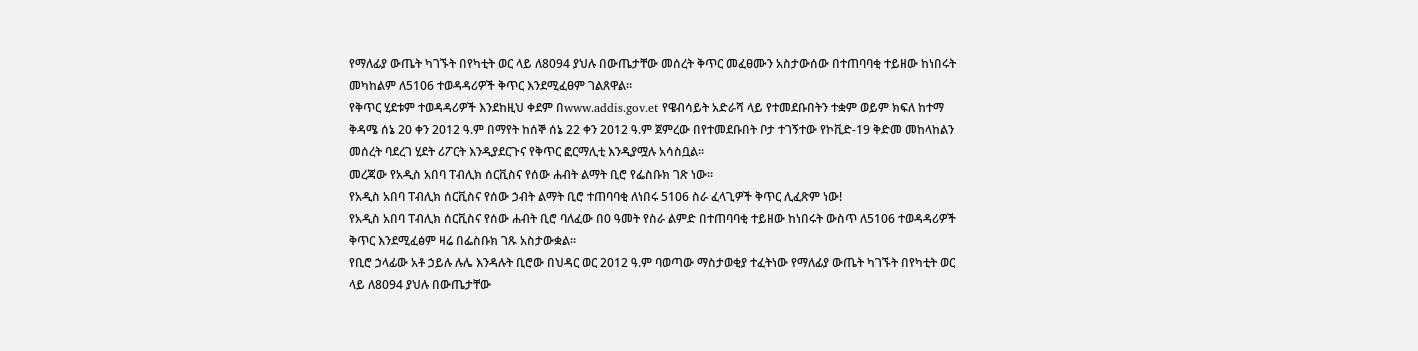የማለፊያ ውጤት ካገኙት በየካቲት ወር ላይ ለ8094 ያህሉ በውጤታቸው መሰረት ቅጥር መፈፀሙን አስታውሰው በተጠባባቂ ተይዘው ከነበሩት መካከልም ለ5106 ተወዳዳሪዎች ቅጥር እንደሚፈፀም ገልጸዋል፡፡
የቅጥር ሂደቱም ተወዳዳሪዎች እንደከዚህ ቀደም በwww.addis.gov.et የዌብሳይት አድራሻ ላይ የተመደቡበትን ተቋም ወይም ክፍለ ከተማ ቅዳሜ ሰኔ 20 ቀን 2012 ዓ.ም በማየት ከሰኞ ሰኔ 22 ቀን 2012 ዓ.ም ጀምረው በየተመደቡበት ቦታ ተገኝተው የኮቪድ-19 ቅድመ መከላከልን መሰረት ባደረገ ሂደት ሪፖርት እንዲያደርጉና የቅጥር ፎርማሊቲ እንዲያሟሉ አሳስቧል፡፡
መረጃው የአዲስ አበባ ፐብሊክ ሰርቪስና የሰው ሐብት ልማት ቢሮ የፌስቡክ ገጽ ነው።
የአዲስ አበባ ፐብሊክ ሰርቪስና የሰው ኃብት ልማት ቢሮ ተጠባባቂ ለነበሩ 5106 ስራ ፈላጊዎች ቅጥር ሊፈጽም ነው!
የአዲስ አበባ ፐብሊክ ሰርቪስና የሰው ሐብት ቢሮ ባለፈው በ0 ዓመት የስራ ልምድ በተጠባባቂ ተይዘው ከነበሩት ውስጥ ለ5106 ተወዳዳሪዎች ቅጥር እንደሚፈፅም ዛሬ በፌስቡክ ገጹ አስታውቋል፡፡
የቢሮ ኃላፊው አቶ ኃይሉ ሉሌ እንዳሉት ቢሮው በህዳር ወር 2012 ዓ.ም ባወጣው ማስታወቂያ ተፈትነው የማለፊያ ውጤት ካገኙት በየካቲት ወር ላይ ለ8094 ያህሉ በውጤታቸው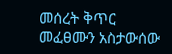መሰረት ቅጥር መፈፀሙን አስታውሰው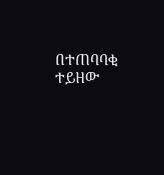በተጠባባቂ ተይዘው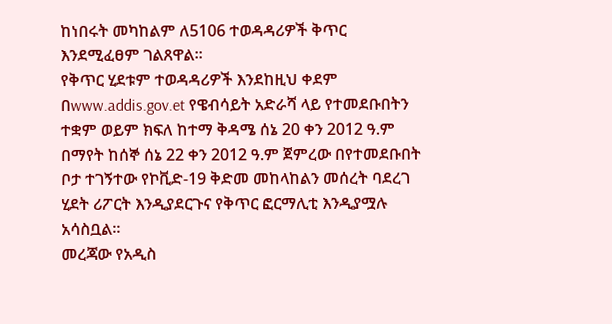ከነበሩት መካከልም ለ5106 ተወዳዳሪዎች ቅጥር እንደሚፈፀም ገልጸዋል፡፡
የቅጥር ሂደቱም ተወዳዳሪዎች እንደከዚህ ቀደም በwww.addis.gov.et የዌብሳይት አድራሻ ላይ የተመደቡበትን ተቋም ወይም ክፍለ ከተማ ቅዳሜ ሰኔ 20 ቀን 2012 ዓ.ም በማየት ከሰኞ ሰኔ 22 ቀን 2012 ዓ.ም ጀምረው በየተመደቡበት ቦታ ተገኝተው የኮቪድ-19 ቅድመ መከላከልን መሰረት ባደረገ ሂደት ሪፖርት እንዲያደርጉና የቅጥር ፎርማሊቲ እንዲያሟሉ አሳስቧል፡፡
መረጃው የአዲስ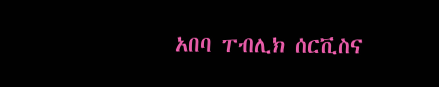አበባ ፐብሊክ ሰርቪስና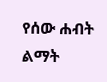የሰው ሐብት ልማት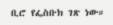ቢሮ የፌስቡክ ገጽ ነው።